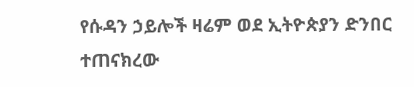የሱዳን ኃይሎች ዛሬም ወደ ኢትዮጵያን ድንበር ተጠናክረው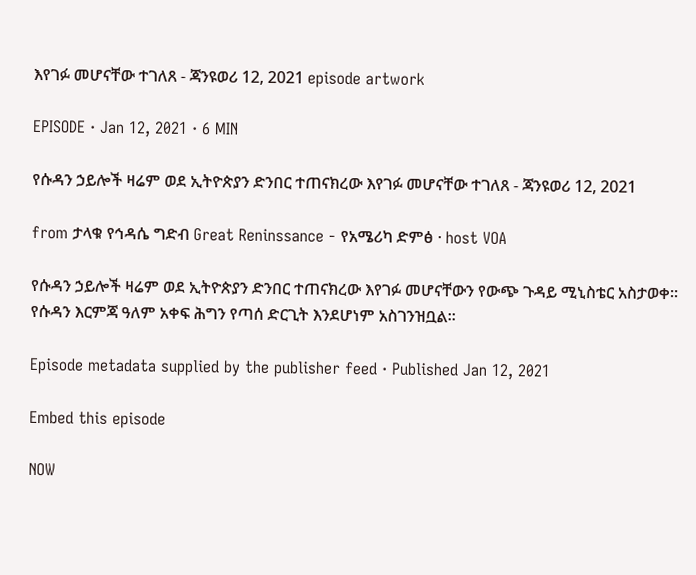እየገፉ መሆናቸው ተገለጸ - ጃንዩወሪ 12, 2021 episode artwork

EPISODE · Jan 12, 2021 · 6 MIN

የሱዳን ኃይሎች ዛሬም ወደ ኢትዮጵያን ድንበር ተጠናክረው እየገፉ መሆናቸው ተገለጸ - ጃንዩወሪ 12, 2021

from ታላቁ የኅዳሴ ግድብ Great Reninssance - የአሜሪካ ድምፅ · host VOA

የሱዳን ኃይሎች ዛሬም ወደ ኢትዮጵያን ድንበር ተጠናክረው እየገፉ መሆናቸውን የውጭ ጉዳይ ሚኒስቴር አስታወቀ። የሱዳን እርምጃ ዓለም አቀፍ ሕግን የጣሰ ድርጊት እንደሆነም አስገንዝቧል።

Episode metadata supplied by the publisher feed · Published Jan 12, 2021

Embed this episode

NOW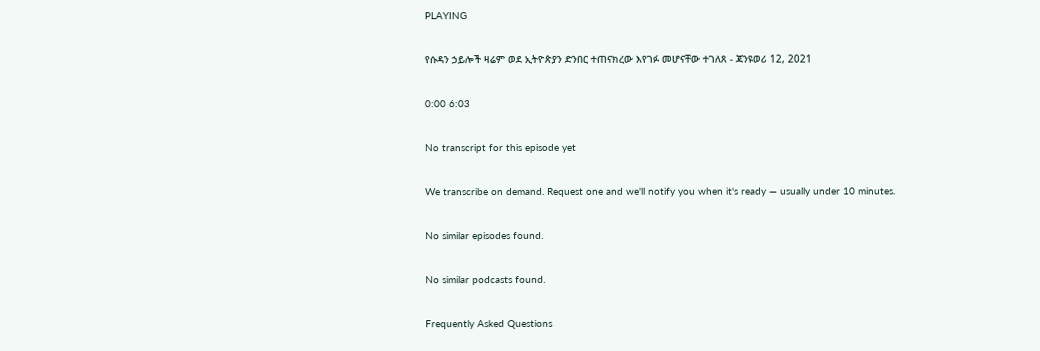PLAYING

የሱዳን ኃይሎች ዛሬም ወደ ኢትዮጵያን ድንበር ተጠናክረው እየገፉ መሆናቸው ተገለጸ - ጃንዩወሪ 12, 2021

0:00 6:03

No transcript for this episode yet

We transcribe on demand. Request one and we'll notify you when it's ready — usually under 10 minutes.

No similar episodes found.

No similar podcasts found.

Frequently Asked Questions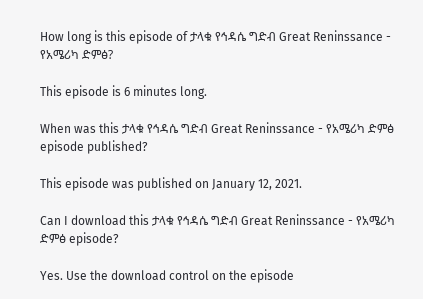How long is this episode of ታላቁ የኅዳሴ ግድብ Great Reninssance - የአሜሪካ ድምፅ?

This episode is 6 minutes long.

When was this ታላቁ የኅዳሴ ግድብ Great Reninssance - የአሜሪካ ድምፅ episode published?

This episode was published on January 12, 2021.

Can I download this ታላቁ የኅዳሴ ግድብ Great Reninssance - የአሜሪካ ድምፅ episode?

Yes. Use the download control on the episode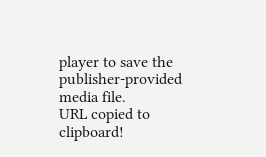player to save the publisher-provided media file.
URL copied to clipboard!